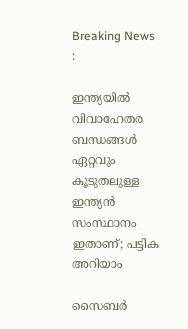Breaking News :

ഇന്ത്യയില്‍ വിവാഹേതര ബന്ധങ്ങള്‍ ഏറ്റവും കൂടുതലുള്ള ഇന്ത്യന്‍ സംസ്ഥാനം ഇതാണ്; പട്ടിക അറിയാം

സൈബര്‍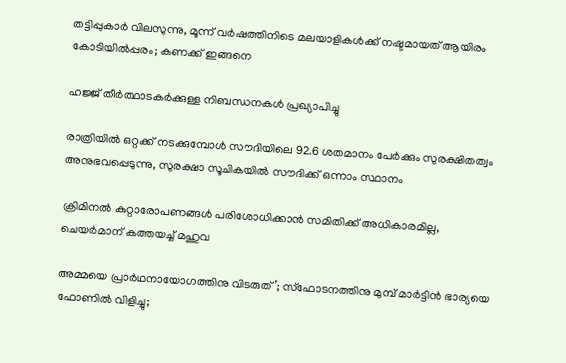തട്ടിപ്പുകാര്‍ വിലസുന്നു, മൂന്ന് വര്‍ഷത്തിനിടെ മലയാളികള്‍ക്ക് നഷ്ടമായത് ആയിരം കോടിയില്‍പ്പരം; കണക്ക് ഇങ്ങനെ

ഹജ്ജ് തീർത്ഥാടകർക്കുള്ള നിബന്ധനകൾ പ്രഖ്യാപിച്ചു

രാത്രിയിൽ ഒറ്റക്ക് നടക്കുമ്പോൾ സൗദിയിലെ 92.6 ശതമാനം പേർക്കും സുരക്ഷിതത്വം അനുഭവപ്പെടുന്നു, സുരക്ഷാ സൂചികയിൽ സൗദിക്ക് ഒന്നാം സ്ഥാനം

ക്രിമിനല്‍ കുറ്റാരോപണങ്ങള്‍ പരിശോധിക്കാന്‍ സമിതിക്ക്‌ അധികാരമില്ല, ചെയര്‍മാന്‌ കത്തയച്ച് മഹുവ

അമ്മയെ പ്രാര്‍ഥനായോഗത്തിനു വിടരുത്’; സ്‌ഫോടനത്തിനു മുമ്പ് മാര്‍ട്ടിന്‍ ഭാര്യയെ ഫോണില്‍ വിളിച്ചു;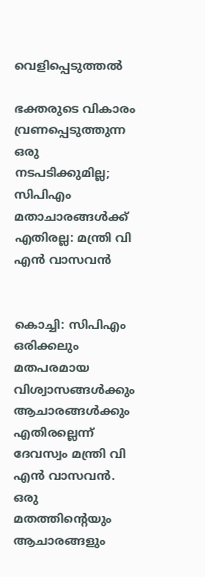വെളിപ്പെടുത്തല്‍

ഭക്തരുടെ വികാരം വ്രണപ്പെടുത്തുന്ന ഒരു നടപടിക്കുമില്ല; സിപിഎം മതാചാരങ്ങൾക്ക് എതിരല്ല: മന്ത്രി വി എൻ വാസവൻ


കൊച്ചി: സിപിഎം ഒരിക്കലും മതപരമായ വിശ്വാസങ്ങള്‍ക്കും ആചാരങ്ങള്‍ക്കും എതിരല്ലെന്ന് ദേവസ്വം മന്ത്രി വി എന്‍ വാസവന്‍. ഒരു മതത്തിന്റെയും ആചാരങ്ങളും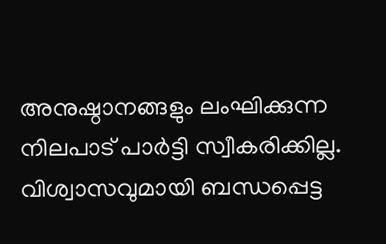അനുഷ്ഠാനങ്ങളും ലംഘിക്കുന്ന നിലപാട് പാര്‍ട്ടി സ്വീകരിക്കില്ല. വിശ്വാസവുമായി ബന്ധപ്പെട്ട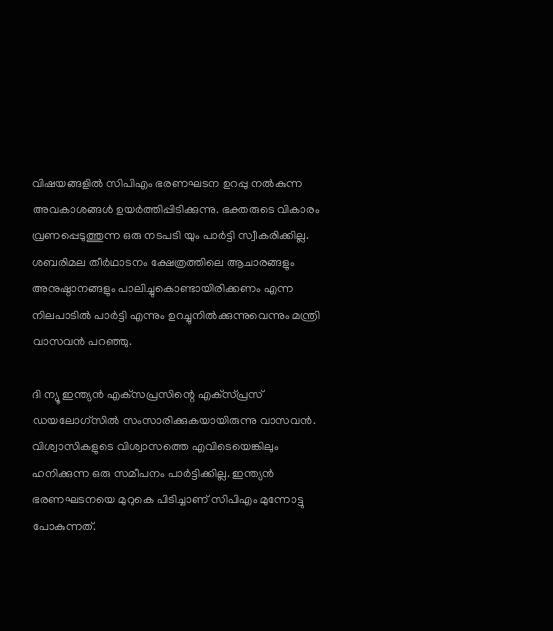വിഷയങ്ങളില്‍ സിപിഎം ഭരണഘടന ഉറപ്പു നല്‍കുന്ന അവകാശങ്ങള്‍ ഉയര്‍ത്തിപ്പിടിക്കുന്നു. ഭക്തരുടെ വികാരം വ്രണപ്പെടുത്തുന്ന ഒരു നടപടി യും പാര്‍ട്ടി സ്വീകരിക്കില്ല. ശബരിമല തീര്‍ഥാടനം ക്ഷേത്രത്തിലെ ആചാരങ്ങളും അനുഷ്ഠാനങ്ങളും പാലിച്ചുകൊണ്ടായിരിക്കണം എന്ന നിലപാടില്‍ പാര്‍ട്ടി എന്നും ഉറച്ചുനില്‍ക്കുന്നുവെന്നും മന്ത്രി വാസവന്‍ പറഞ്ഞു.

ദി ന്യൂ ഇന്ത്യന്‍ എക്‌സപ്രസിന്റെ എക്‌സ്പ്രസ് ഡയലോഗ്‌സില്‍ സംസാരിക്കുകയായിരുന്നു വാസവന്‍. വിശ്വാസികളുടെ വിശ്വാസത്തെ എവിടെയെങ്കിലും ഹനിക്കുന്ന ഒരു സമീപനം പാര്‍ട്ടിക്കില്ല. ഇന്ത്യന്‍ ഭരണഘടനയെ മുറുകെ പിടിച്ചാണ് സിപിഎം മുന്നോട്ടു പോകുന്നത്.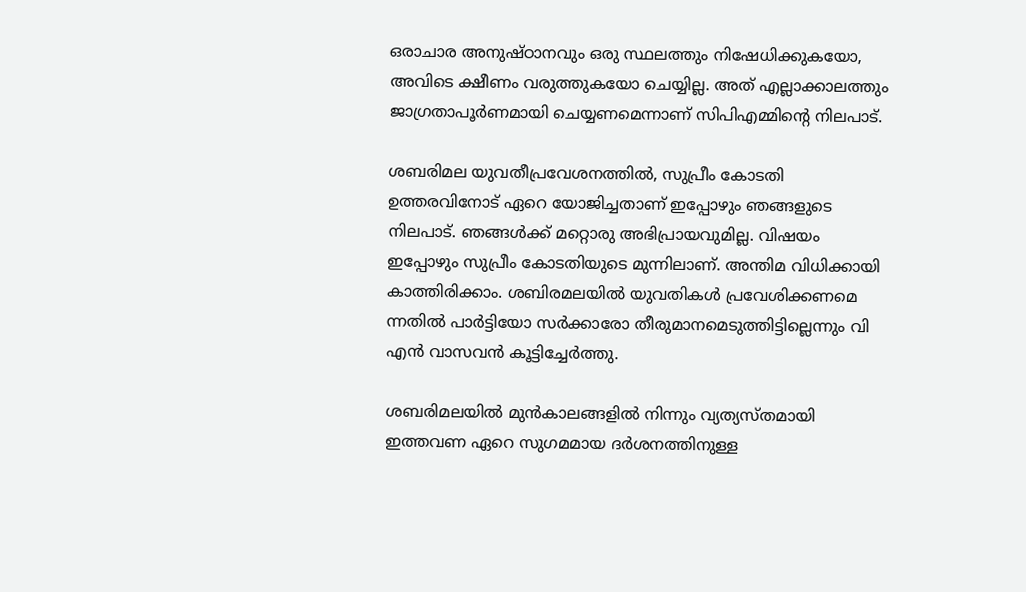ഒരാചാര അനുഷ്ഠാനവും ഒരു സ്ഥലത്തും നിഷേധിക്കുകയോ, അവിടെ ക്ഷീണം വരുത്തുകയോ ചെയ്യില്ല. അത് എല്ലാക്കാലത്തും ജാഗ്രതാപൂര്‍ണമായി ചെയ്യണമെന്നാണ് സിപിഎമ്മിന്റെ നിലപാട്.

ശബരിമല യുവതീപ്രവേശനത്തില്‍, സുപ്രീം കോടതി ഉത്തരവിനോട് ഏറെ യോജിച്ചതാണ് ഇപ്പോഴും ഞങ്ങളുടെ നിലപാട്. ഞങ്ങള്‍ക്ക് മറ്റൊരു അഭിപ്രായവുമില്ല. വിഷയം ഇപ്പോഴും സുപ്രീം കോടതിയുടെ മുന്നിലാണ്. അന്തിമ വിധിക്കായി കാത്തിരിക്കാം. ശബിരമലയില്‍ യുവതികള്‍ പ്രവേശിക്കണമെ ന്നതില്‍ പാര്‍ട്ടിയോ സര്‍ക്കാരോ തീരുമാനമെടുത്തിട്ടില്ലെന്നും വി എന്‍ വാസവന്‍ കൂട്ടിച്ചേര്‍ത്തു.

ശബരിമലയില്‍ മുന്‍കാലങ്ങളില്‍ നിന്നും വ്യത്യസ്തമായി ഇത്തവണ ഏറെ സുഗമമായ ദര്‍ശനത്തിനുള്ള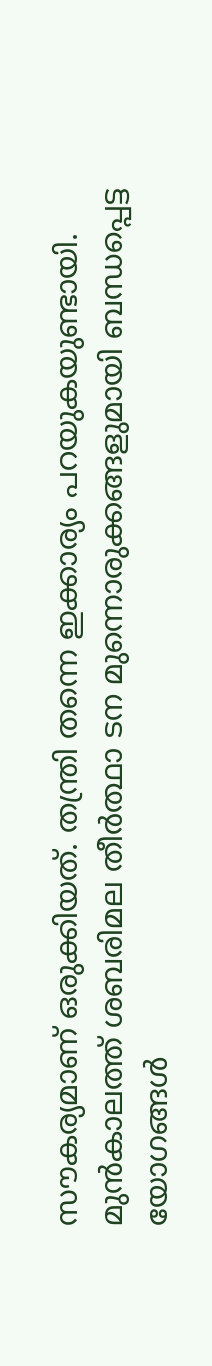സൗകര്യമാണ് ഒരുക്കിയത്. തന്ത്രി തന്നെ ഇക്കാര്യം പറയുകയുണ്ടായി. മുന്‍കാലത്ത് ശബരിമല തീര്‍ത്ഥാ ടന മുന്നൊരുക്കങ്ങളുമായി ബന്ധപ്പെട്ട യോഗങ്ങള്‍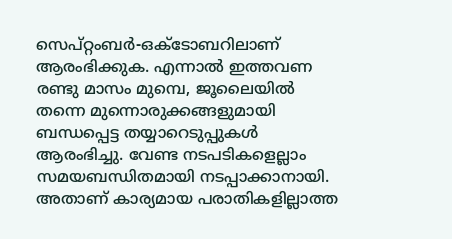സെപ്റ്റംബര്‍-ഒക്ടോബറിലാണ് ആരംഭിക്കുക. എന്നാല്‍ ഇത്തവണ രണ്ടു മാസം മുമ്പെ, ജൂലൈയില്‍ തന്നെ മുന്നൊരുക്കങ്ങളുമായി ബന്ധപ്പെട്ട തയ്യാറെടുപ്പുകള്‍ ആരംഭിച്ചു. വേണ്ട നടപടികളെല്ലാം സമയബന്ധിതമായി നടപ്പാക്കാനായി. അതാണ് കാര്യമായ പരാതികളില്ലാത്ത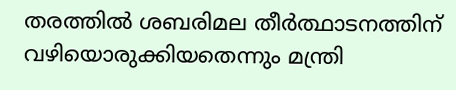തരത്തില്‍ ശബരിമല തീര്‍ത്ഥാടനത്തിന് വഴിയൊരുക്കിയതെന്നും മന്ത്രി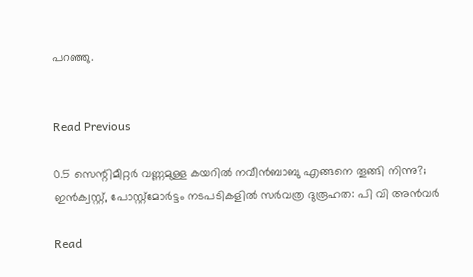പറഞ്ഞു.


Read Previous

0.5 സെന്റിമീറ്റർ വണ്ണമുള്ള കയറിൽ നവീൻബാബു എങ്ങനെ തൂങ്ങി നിന്നു?; ഇൻക്വസ്റ്റ്, പോസ്റ്റ്‌മോർട്ടം നടപടികളിൽ സർവത്ര ദുരൂഹത: പി വി അൻവർ

Read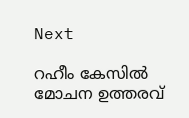Next

റഹീം കേസിൽ മോചന ഉത്തരവ്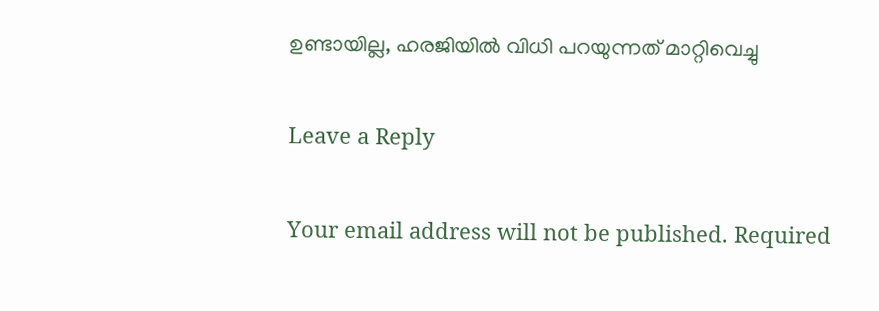ഉണ്ടായില്ല, ഹരജിയില്‍ വിധി പറയുന്നത് മാറ്റിവെച്ചു

Leave a Reply

Your email address will not be published. Required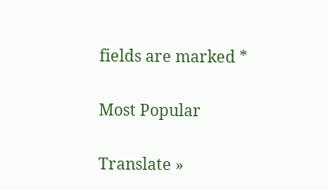fields are marked *

Most Popular

Translate »